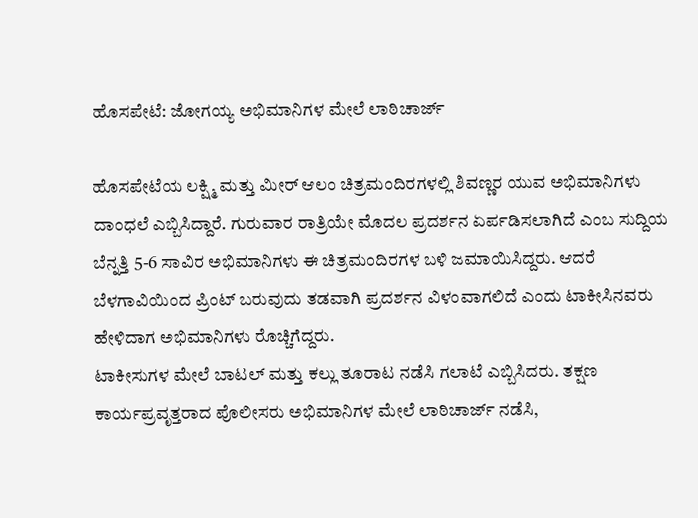ಹೊಸಪೇಟೆ: ಜೋಗಯ್ಯ ಅಭಿಮಾನಿಗಳ ಮೇಲೆ ಲಾಠಿಚಾರ್ಜ್

ಹೊಸಪೇಟೆಯ ಲಕ್ಷ್ಮಿ ಮತ್ತು ಮೀರ್ ಆಲಂ ಚಿತ್ರಮಂದಿರಗಳಲ್ಲಿ ಶಿವಣ್ಣರ ಯುವ ಅಭಿಮಾನಿಗಳು ದಾಂಧಲೆ ಎಬ್ಬಿಸಿದ್ದಾರೆ. ಗುರುವಾರ ರಾತ್ರಿಯೇ ಮೊದಲ ಪ್ರದರ್ಶನ ಏರ್ಪಡಿಸಲಾಗಿದೆ ಎಂಬ ಸುದ್ದಿಯ ಬೆನ್ನತ್ತಿ 5-6 ಸಾವಿರ ಅಭಿಮಾನಿಗಳು ಈ ಚಿತ್ರಮಂದಿರಗಳ ಬಳಿ ಜಮಾಯಿಸಿದ್ದರು. ಆದರೆ ಬೆಳಗಾವಿಯಿಂದ ಪ್ರಿಂಟ್ ಬರುವುದು ತಡವಾಗಿ ಪ್ರದರ್ಶನ ವಿಳಂವಾಗಲಿದೆ ಎಂದು ಟಾಕೀಸಿನವರು ಹೇಳಿದಾಗ ಅಭಿಮಾನಿಗಳು ರೊಚ್ಚಿಗೆದ್ದರು.
ಟಾಕೀಸುಗಳ ಮೇಲೆ ಬಾಟಲ್ ಮತ್ತು ಕಲ್ಲು ತೂರಾಟ ನಡೆಸಿ ಗಲಾಟೆ ಎಬ್ಬಿಸಿದರು. ತಕ್ಷಣ ಕಾರ್ಯಪ್ರವೃತ್ತರಾದ ಪೊಲೀಸರು ಅಭಿಮಾನಿಗಳ ಮೇಲೆ ಲಾಠಿಚಾರ್ಜ್ ನಡೆಸಿ,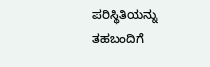ಪರಿಸ್ಥಿತಿಯನ್ನು ತಹಬಂದಿಗೆ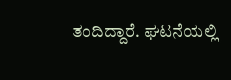ತಂದಿದ್ದಾರೆ. ಘಟನೆಯಲ್ಲಿ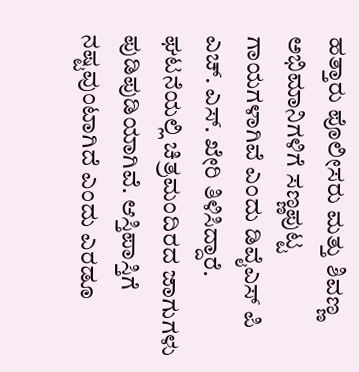ಹತ್ತಾರು ಪೊಲೀಸರು ಮತ್ತು ಶಿವಣ್ಣ ಅಭಿಮಾನಿಗಳಿಗೆ ಸಣ್ಣಪುಟ್ಟ ಗಾಯಗಳಾಗಿವೆ ಎಂದು ಡಿವೈಎಸ್ ಪಿ ಎಚ್. ಎಸ್. ಖೇರಿ ತಿಳಿಸಿದ್ದಾರೆ.
ಘಟನೆಯಲ್ಲಿ ಚಿತ್ರಮಂದಿರದ ಜಾಗುಗಳು ಪುಡಿಪುಡಿಯಾಗಿವೆ. ಆಸ್ತಿಪಾಸ್ತಿಗೆ ನಷ್ಟವುಂಟಾಗಿದೆ ಎಂದು ಎರಡೂ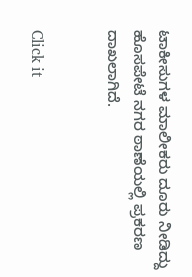ಟಾಕೀಸುಗಳ ಮಾಲೀಕರು ದೂರು ನೀಡಿದ್ದು ಹೊಸಪೇಟೆ ನಗರ ಠಾಣೆಯಲ್ಲಿ ಪ್ರಕರಣ ದಾಖಲಾಗಿದೆ.


Click it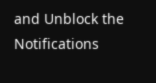and Unblock the Notifications